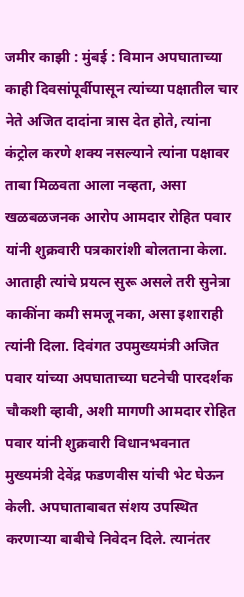जमीर काझी : मुंबई : विमान अपघाताच्या काही दिवसांपूर्वीपासून त्यांच्या पक्षातील चार नेते अजित दादांना त्रास देत होते, त्यांना कंट्रोल करणे शक्य नसल्याने त्यांना पक्षावर ताबा मिळवता आला नव्हता, असा खळबळजनक आरोप आमदार रोहित पवार यांनी शुक्रवारी पत्रकारांशी बोलताना केला.
आताही त्यांचे प्रयत्न सुरू असले तरी सुनेत्रा काकींना कमी समजू नका, असा इशाराही त्यांनी दिला. दिवंगत उपमुख्यमंत्री अजित पवार यांच्या अपघाताच्या घटनेची पारदर्शक चौकशी व्हावी, अशी मागणी आमदार रोहित पवार यांनी शुक्रवारी विधानभवनात मुख्यमंत्री देवेंद्र फडणवीस यांची भेट घेऊन केली. अपघाताबाबत संशय उपस्थित करणाऱ्या बाबीचे निवेदन दिले. त्यानंतर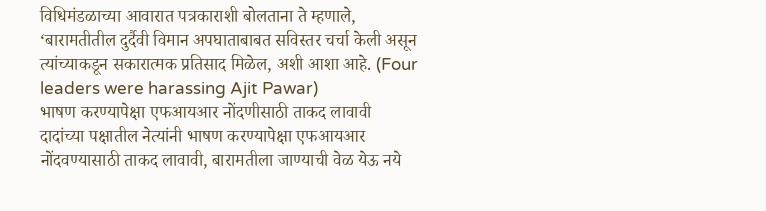विधिमंडळाच्या आवारात पत्रकाराशी बोलताना ते म्हणाले, ‘बारामतीतील दुर्दैवी विमान अपघाताबाबत सविस्तर चर्चा केली असून त्यांच्याकडून सकारात्मक प्रतिसाद मिळेल, अशी आशा आहे. (Four leaders were harassing Ajit Pawar)
भाषण करण्यापेक्षा एफआयआर नोंदणीसाठी ताकद लावावी
दादांच्या पक्षातील नेत्यांनी भाषण करण्यापेक्षा एफआयआर नोंदवण्यासाठी ताकद लावावी, बारामतीला जाण्याची वेळ येऊ नये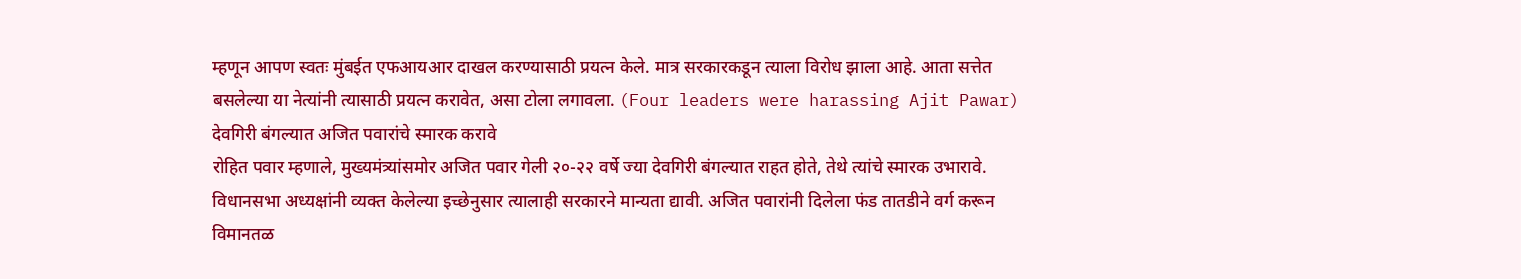म्हणून आपण स्वतः मुंबईत एफआयआर दाखल करण्यासाठी प्रयत्न केले. मात्र सरकारकडून त्याला विरोध झाला आहे. आता सत्तेत बसलेल्या या नेत्यांनी त्यासाठी प्रयत्न करावेत, असा टोला लगावला. (Four leaders were harassing Ajit Pawar)
देवगिरी बंगल्यात अजित पवारांचे स्मारक करावे
रोहित पवार म्हणाले, मुख्यमंत्र्यांसमोर अजित पवार गेली २०-२२ वर्षे ज्या देवगिरी बंगल्यात राहत होते, तेथे त्यांचे स्मारक उभारावे. विधानसभा अध्यक्षांनी व्यक्त केलेल्या इच्छेनुसार त्यालाही सरकारने मान्यता द्यावी. अजित पवारांनी दिलेला फंड तातडीने वर्ग करून विमानतळ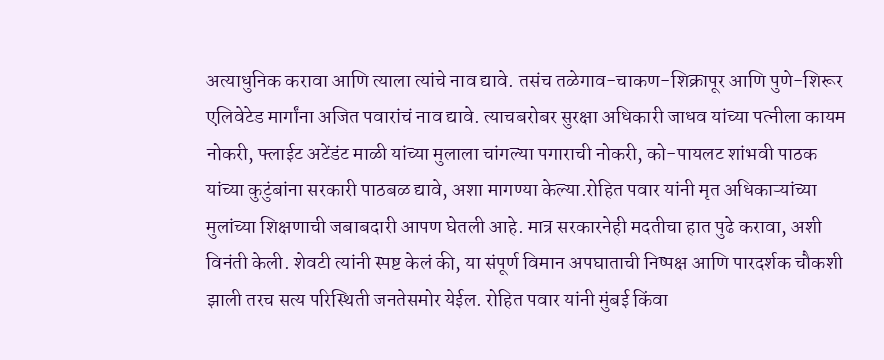अत्याधुनिक करावा आणि त्याला त्यांचे नाव द्यावे. तसंच तळेगाव-चाकण-शिक्रापूर आणि पुणे-शिरूर एलिवेटेड मार्गांना अजित पवारांचं नाव द्यावे. त्याचबरोबर सुरक्षा अधिकारी जाधव यांच्या पत्नीला कायम नोकरी, फ्लाईट अटेंडंट माळी यांच्या मुलाला चांगल्या पगाराची नोकरी, को-पायलट शांभवी पाठक यांच्या कुटुंबांना सरकारी पाठबळ द्यावे, अशा मागण्या केल्या.रोहित पवार यांनी मृत अधिकाऱ्यांच्या मुलांच्या शिक्षणाची जबाबदारी आपण घेतली आहे. मात्र सरकारनेही मदतीचा हात पुढे करावा, अशी विनंती केली. शेवटी त्यांनी स्पष्ट केलं की, या संपूर्ण विमान अपघाताची निष्पक्ष आणि पारदर्शक चौकशी झाली तरच सत्य परिस्थिती जनतेसमोर येईल. रोहित पवार यांनी मुंबई किंवा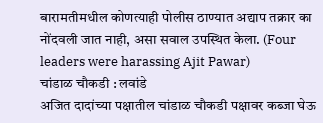बारामतीमधील कोणत्याही पोलीस ठाण्यात अद्याप तक्रार का नोंदवली जात नाही, असा सवाल उपस्थित केला. (Four leaders were harassing Ajit Pawar)
चांडाळ चौकडी : लवांडे
अजित दादांच्या पक्षातील चांडाळ चौकडी पक्षावर कब्जा घेऊ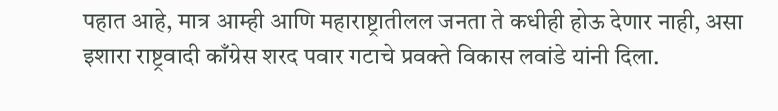पहात आहे, मात्र आम्ही आणि महाराष्ट्रातीलल जनता ते कधीही होऊ देणार नाही, असा इशारा राष्ट्रवादी काँग्रेस शरद पवार गटाचे प्रवक्ते विकास लवांडे यांनी दिला.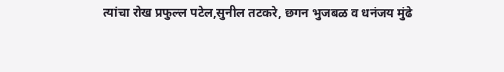त्यांचा रोख प्रफुल्ल पटेल,सुनील तटकरे, छगन भुजबळ व धनंजय मुंढे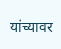यांच्यावर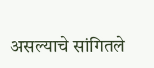असल्याचे सांगितले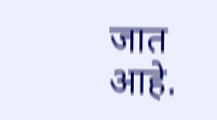जात आहे.